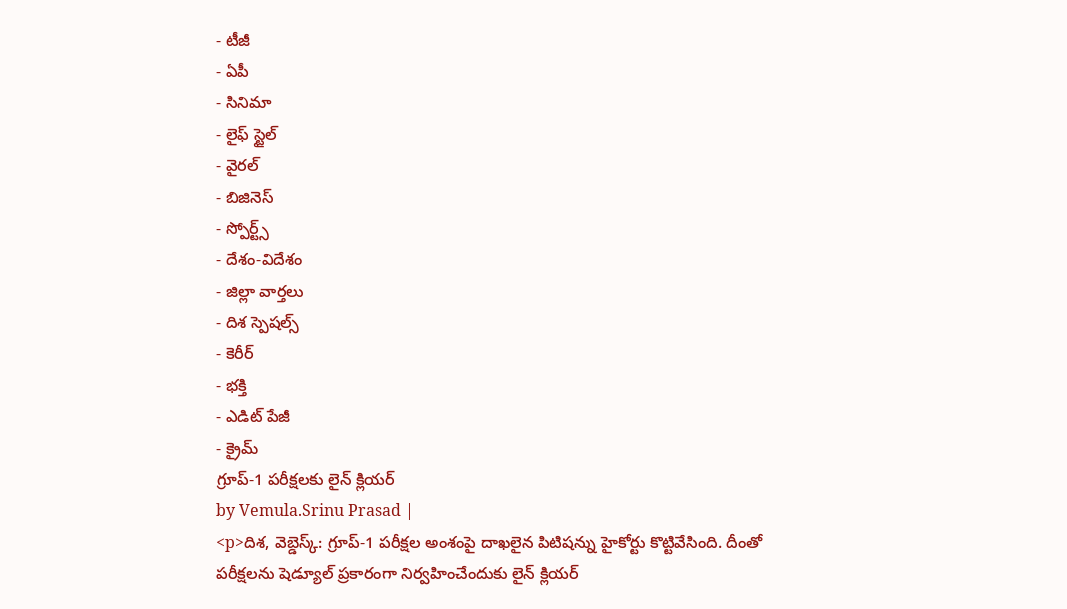- టీజీ
- ఏపీ
- సినిమా
- లైఫ్ స్టైల్
- వైరల్
- బిజినెస్
- స్పోర్ట్స్
- దేశం-విదేశం
- జిల్లా వార్తలు
- దిశ స్పెషల్స్
- కెరీర్
- భక్తి
- ఎడిట్ పేజీ
- క్రైమ్
గ్రూప్-1 పరీక్షలకు లైన్ క్లియర్
by Vemula.Srinu Prasad |
<p>దిశ, వెబ్డెస్క్: గ్రూప్-1 పరీక్షల అంశంపై దాఖలైన పిటిషన్ను హైకోర్టు కొట్టివేసింది. దీంతో పరీక్షలను షెడ్యూల్ ప్రకారంగా నిర్వహించేందుకు లైన్ క్లియర్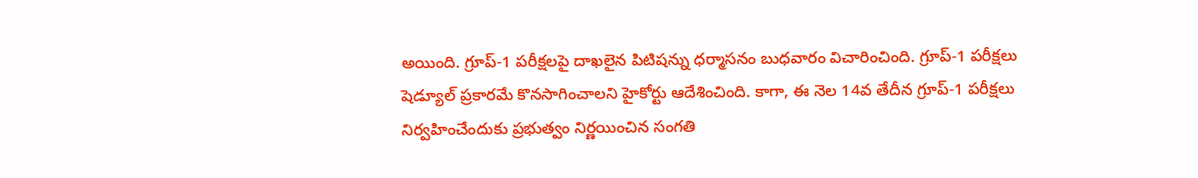అయింది. గ్రూప్-1 పరీక్షలపై దాఖలైన పిటిషన్ను ధర్మాసనం బుధవారం విచారించింది. గ్రూప్-1 పరీక్షలు షెడ్యూల్ ప్రకారమే కొనసాగించాలని హైకోర్టు ఆదేశించింది. కాగా, ఈ నెల 14వ తేదీన గ్రూప్-1 పరీక్షలు నిర్వహించేందుకు ప్రభుత్వం నిర్ణయించిన సంగతి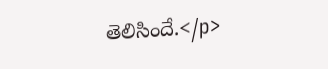తెలిసిందే.</p>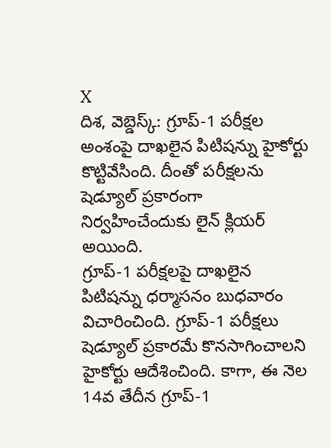X
దిశ, వెబ్డెస్క్: గ్రూప్-1 పరీక్షల అంశంపై దాఖలైన పిటిషన్ను హైకోర్టు కొట్టివేసింది. దీంతో పరీక్షలను షెడ్యూల్ ప్రకారంగా నిర్వహించేందుకు లైన్ క్లియర్ అయింది.
గ్రూప్-1 పరీక్షలపై దాఖలైన పిటిషన్ను ధర్మాసనం బుధవారం విచారించింది. గ్రూప్-1 పరీక్షలు షెడ్యూల్ ప్రకారమే కొనసాగించాలని హైకోర్టు ఆదేశించింది. కాగా, ఈ నెల 14వ తేదీన గ్రూప్-1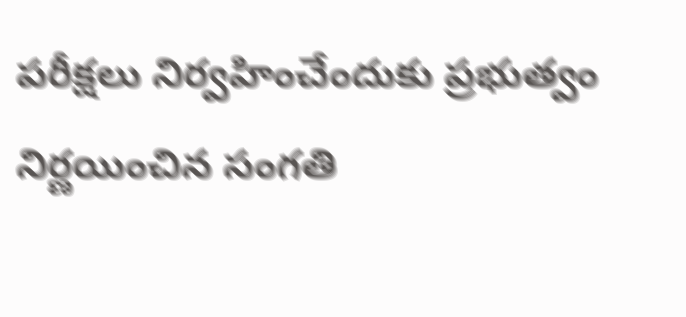పరీక్షలు నిర్వహించేందుకు ప్రభుత్వం నిర్ణయించిన సంగతి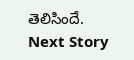తెలిసిందే.
Next Story